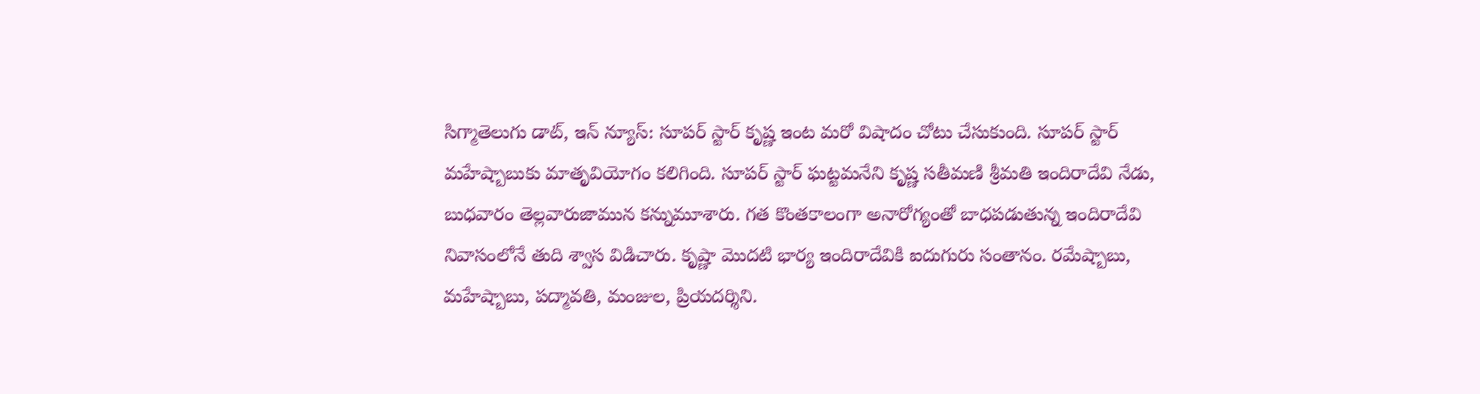సిగ్మాతెలుగు డాట్, ఇన్ న్యూస్: సూపర్ స్టార్ కృష్ణ ఇంట మరో విషాదం చోటు చేసుకుంది. సూపర్ స్టార్ మహేష్బాబుకు మాతృవియోగం కలిగింది. సూపర్ స్టార్ ఘట్టమనేని కృష్ణ సతీమణి శ్రీమతి ఇందిరాదేవి నేడు, బుధవారం తెల్లవారుజామున కన్నుమూశారు. గత కొంతకాలంగా అనారోగ్యంతో బాధపడుతున్న ఇందిరాదేవి నివాసంలోనే తుది శ్వాస విడిచారు. కృష్ణా మొదటి భార్య ఇందిరాదేవికి ఐదుగురు సంతానం. రమేష్బాబు, మహేష్బాబు, పద్మావతి, మంజుల, ప్రియదర్శిని.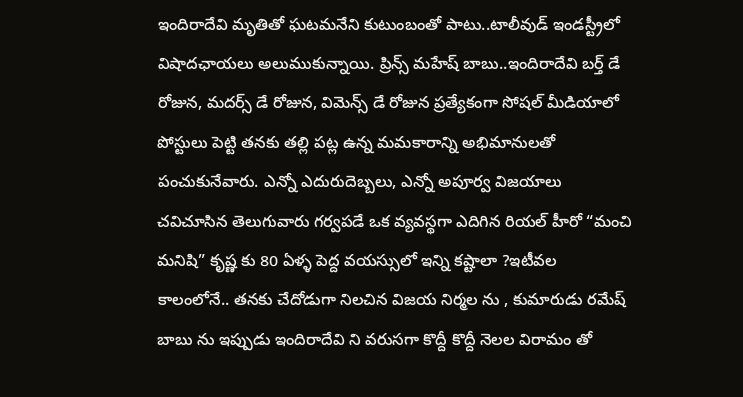ఇందిరాదేవి మృతితో ఘటమనేని కుటుంబంతో పాటు..టాలీవుడ్ ఇండస్ట్రీలో విషాదఛాయలు అలుముకున్నాయి. ప్రిన్స్ మహేష్ బాబు..ఇందిరాదేవి బర్త్ డే రోజున, మదర్స్ డే రోజున, విమెన్స్ డే రోజున ప్రత్యేకంగా సోషల్ మీడియాలో పోస్టులు పెట్టి తనకు తల్లి పట్ల ఉన్న మమకారాన్ని అభిమానులతో పంచుకునేవారు. ఎన్నో ఎదురుదెబ్బలు, ఎన్నో అపూర్వ విజయాలు చవిచూసిన తెలుగువారు గర్వపడే ఒక వ్యవస్థగా ఎదిగిన రియల్ హీరో “మంచి మనిషి” కృష్ణ కు 80 ఏళ్ళ పెద్ద వయస్సులో ఇన్ని కష్టాలా ?ఇటీవల కాలంలోనే.. తనకు చేదోడుగా నిలచిన విజయ నిర్మల ను , కుమారుడు రమేష్ బాబు ను ఇప్పుడు ఇందిరాదేవి ని వరుసగా కొద్దీ కొద్దీ నెలల విరామం తో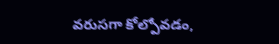వరుసగా కోల్పోవడం,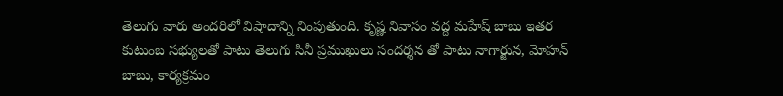తెలుగు వారు అందరిలో విషాదాన్ని నింపుతుంది. కృష్ణ నివాసం వద్ద మహేష్ బాబు ఇతర కుటుంబ సభ్యులతో పాటు తెలుగు సినీ ప్రముఖులు సందర్శన తో పాటు నాగార్జున, మోహన్ బాబు, కార్యక్రమం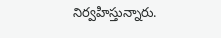నిర్వహిస్తున్నారు.